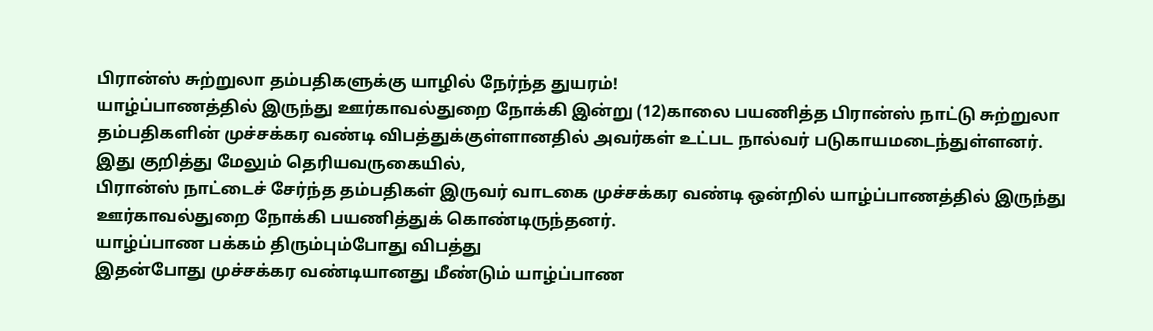பிரான்ஸ் சுற்றுலா தம்பதிகளுக்கு யாழில் நேர்ந்த துயரம்!
யாழ்ப்பாணத்தில் இருந்து ஊர்காவல்துறை நோக்கி இன்று (12)காலை பயணித்த பிரான்ஸ் நாட்டு சுற்றுலா தம்பதிகளின் முச்சக்கர வண்டி விபத்துக்குள்ளானதில் அவர்கள் உட்பட நால்வர் படுகாயமடைந்துள்ளனர்.
இது குறித்து மேலும் தெரியவருகையில்,
பிரான்ஸ் நாட்டைச் சேர்ந்த தம்பதிகள் இருவர் வாடகை முச்சக்கர வண்டி ஒன்றில் யாழ்ப்பாணத்தில் இருந்து ஊர்காவல்துறை நோக்கி பயணித்துக் கொண்டிருந்தனர்.
யாழ்ப்பாண பக்கம் திரும்பும்போது விபத்து
இதன்போது முச்சக்கர வண்டியானது மீண்டும் யாழ்ப்பாண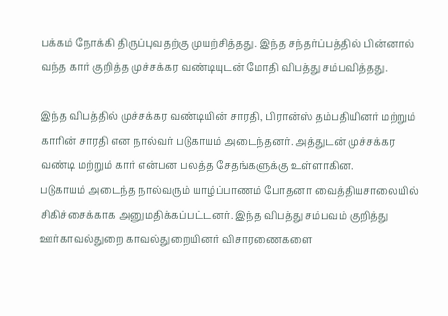பக்கம் நோக்கி திருப்புவதற்கு முயற்சித்தது. இந்த சந்தர்ப்பத்தில் பின்னால் வந்த கார் குறித்த முச்சக்கர வண்டியுடன் மோதி விபத்து சம்பவித்தது.

இந்த விபத்தில் முச்சக்கர வண்டியின் சாரதி, பிரான்ஸ் தம்பதியினர் மற்றும் காரின் சாரதி என நால்வர் படுகாயம் அடைந்தனர். அத்துடன் முச்சக்கர வண்டி மற்றும் கார் என்பன பலத்த சேதங்களுக்கு உள்ளாகின.
படுகாயம் அடைந்த நால்வரும் யாழ்ப்பாணம் போதனா வைத்தியசாலையில் சிகிச்சைக்காக அனுமதிக்கப்பட்டனர். இந்த விபத்து சம்பவம் குறித்து ஊர்காவல்துறை காவல்துறையினர் விசாரணைகளை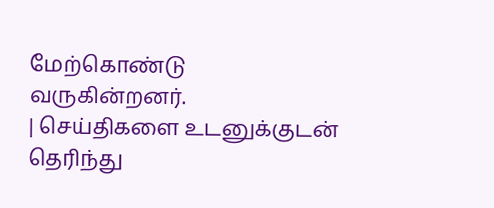மேற்கொண்டு வருகின்றனர்.
| செய்திகளை உடனுக்குடன் தெரிந்து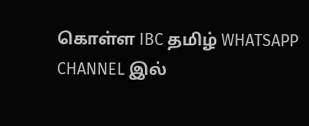கொள்ள IBC தமிழ் WHATSAPP CHANNEL இல்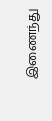இணைந்து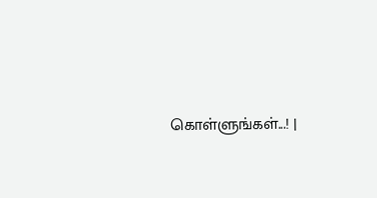கொள்ளுங்கள்...! |